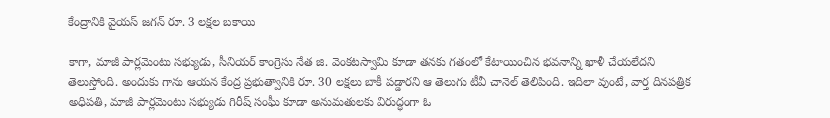కేంద్రానికి వైయస్ జగన్ రూ. 3 లక్షల బకాయి

కాగా, మాజీ పార్లమెంటు సభ్యుడు, సీనియర్ కాంగ్రెసు నేత జి. వెంకటస్వామి కూడా తనకు గతంలో కేటాయించిన భవనాన్ని ఖాళీ చేయలేదని తెలుస్తోంది. అందుకు గాను ఆయన కేంద్ర ప్రభుత్వానికి రూ. 30 లక్షలు బాకీ పడ్డారని ఆ తెలుగు టీవీ చానెల్ తెలిపింది. ఇదిలా వుంటే, వార్త దినపత్రిక అధిపతి, మాజీ పార్లమెంటు సభ్యుడు గిరీష్ సంఘీ కూడా అనుమతులకు విరుద్ధంగా ఓ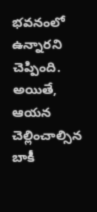భవనంలో ఉన్నారని చెప్పింది. అయితే, ఆయన చెల్లించాల్సిన బాకీ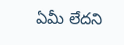ఏమీ లేదని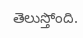తెలుస్తోంది.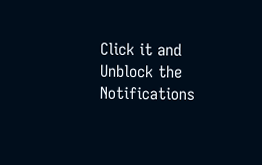Click it and Unblock the Notifications